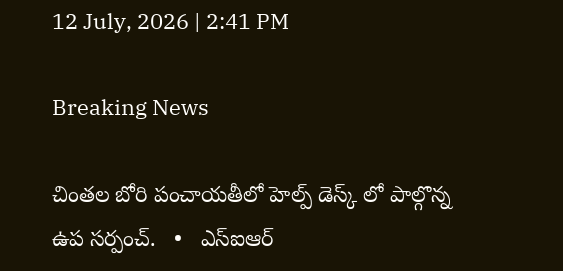12 July, 2026 | 2:41 PM

Breaking News

చింతల బోరి పంచాయతీలో హెల్ప్ డెస్క్ లో పాల్గొన్న ఉప సర్పంచ్.   •   ఎస్ఐఆర్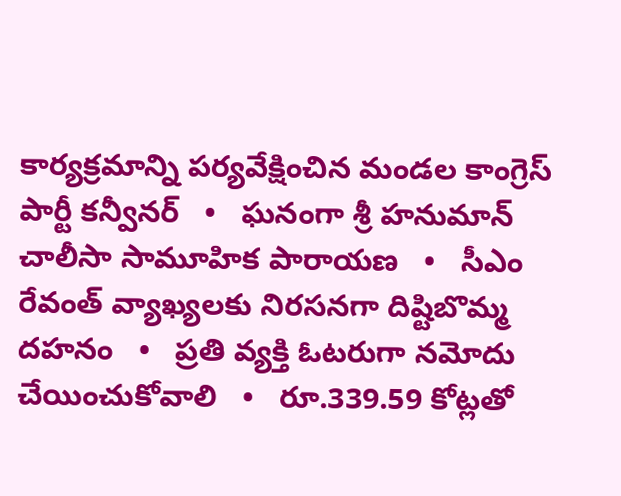కార్యక్రమాన్ని పర్యవేక్షించిన మండల కాంగ్రెస్ పార్టీ కన్వీనర్   •   ఘనంగా శ్రీ హనుమాన్ చాలీసా సామూహిక పారాయణ   •   సీఎం రేవంత్ వ్యాఖ్యలకు నిరసనగా దిష్టిబొమ్మ దహనం   •   ప్రతి వ్యక్తి ఓటరుగా నమోదు చేయించుకోవాలి   •   రూ.339.59 కోట్లతో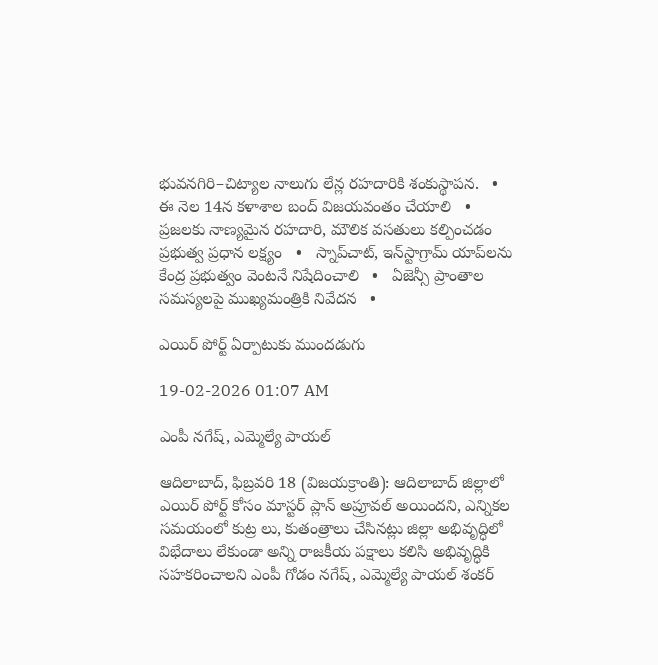భువనగిరి–చిట్యాల నాలుగు లేన్ల రహదారికి శంకుస్థాపన.   •   ఈ నెల 14న కళాశాల బంద్ విజయవంతం చేయాలి   •   ప్రజలకు నాణ్యమైన రహదారి, మౌలిక వసతులు కల్పించడం ప్రభుత్వ ప్రధాన లక్ష్యం   •   స్నాప్‌చాట్, ఇన్‌స్టాగ్రామ్ యాప్‌లను కేంద్ర ప్రభుత్వం వెంటనే నిషేదించాలి   •   ఏజెన్సీ ప్రాంతాల సమస్యలపై ముఖ్యమంత్రికి నివేదన   •

ఎయిర్ పోర్ట్ ఏర్పాటుకు ముందడుగు

19-02-2026 01:07 AM

ఎంపీ నగేష్, ఎమ్మెల్యే పాయల్

ఆదిలాబాద్, ఫిబ్రవరి 18 (విజయక్రాంతి): ఆదిలాబాద్ జిల్లాలో ఎయిర్ పోర్ట్ కోసం మాస్టర్ ప్లాన్ అప్రూవల్ అయిందని, ఎన్నికల సమయంలో కుట్ర లు, కుతంత్రాలు చేసినట్లు జిల్లా అభివృద్ధిలో విభేదాలు లేకుండా అన్ని రాజకీయ పక్షాలు కలిసి అభివృద్ధికి సహకరించాలని ఎంపీ గోడం నగేష్, ఎమ్మెల్యే పాయల్ శంకర్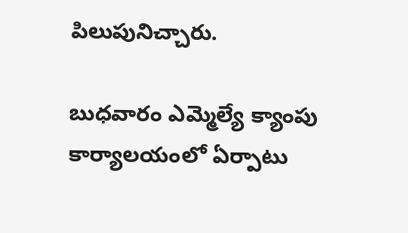పిలుపునిచ్చారు.

బుధవారం ఎమ్మెల్యే క్యాంపు కార్యాలయంలో ఏర్పాటు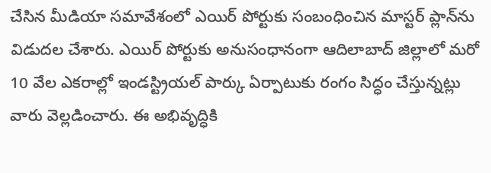చేసిన మీడియా సమావేశంలో ఎయిర్ పోర్టుకు సంబంధించిన మాస్టర్ ప్లాన్‌ను విడుదల చేశారు. ఎయిర్ పోర్టుకు అనుసంధానంగా ఆదిలాబాద్ జిల్లాలో మరో 10 వేల ఎకరాల్లో ఇండస్ట్రియల్ పార్కు ఏర్పాటుకు రంగం సిద్ధం చేస్తున్నట్లు వారు వెల్లడించారు. ఈ అభివృద్ధికి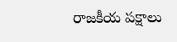రాజకీయ పక్షాలు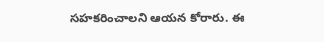సహకరించాలని ఆయన కోరారు. ఈ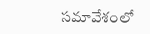సమావేశంలో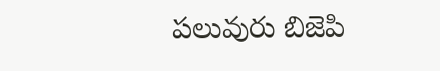పలువురు బిజెపి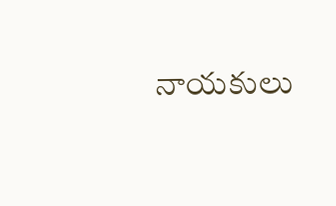నాయకులు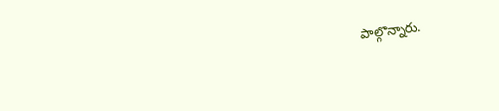పాల్గొన్నారు.